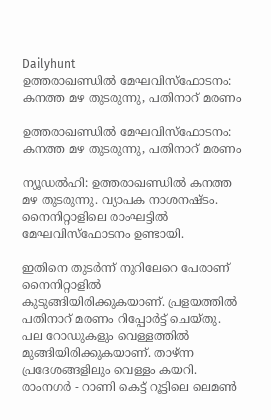Dailyhunt
ഉത്തരാഖണ്ഡില്‍ മേഘവിസ്‌ഫോടനം: കനത്ത മഴ തുടരുന്നു, പതിനാറ്‌ മരണം

ഉത്തരാഖണ്ഡില്‍ മേഘവിസ്‌ഫോടനം: കനത്ത മഴ തുടരുന്നു, പതിനാറ്‌ മരണം

ന്യൂഡല്‍ഹി: ഉത്തരാഖണ്ഡില്‍ കനത്ത മഴ തുടരുന്നു. വ്യാപക നാശനഷ്ടം. നൈനിറ്റാളിലെ രാംഘട്ടില്‍ മേഘവിസ്‌ഫോടനം ഉണ്ടായി.

ഇതിനെ തുടര്‍ന്ന് നുറിലേറെ പേരാണ് നൈനിറ്റാളില്‍ കുടുങ്ങിയിരിക്കുകയാണ്. പ്രളയത്തില്‍ പതിനാറ്‌ മരണം റിപ്പോര്‍ട്ട് ചെയ്തു. പല റോഡുകളും വെള്ളത്തില്‍ മുങ്ങിയിരിക്കുകയാണ്. താഴ്ന്ന പ്രദേശങ്ങളിലും വെള്ളം കയറി. രാംനഗര്‍ - റാണി കെട്ട് റൂട്ടിലെ ലെമണ്‍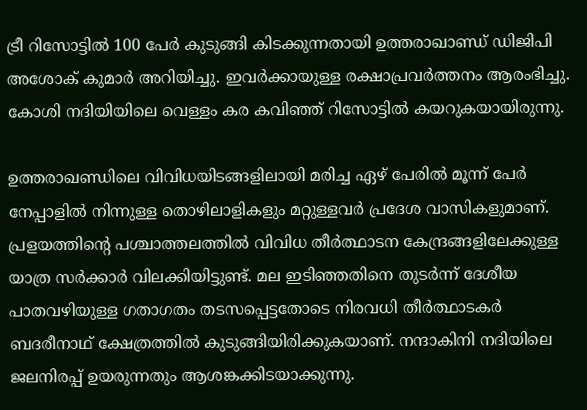ട്രീ റിസോട്ടില്‍ 100 പേര്‍ കുടുങ്ങി കിടക്കുന്നതായി ഉത്തരാഖാണ്ഡ് ഡിജിപി അശോക് കുമാര്‍ അറിയിച്ചു. ഇവര്‍ക്കായുള്ള രക്ഷാപ്രവര്‍ത്തനം ആരംഭിച്ചു. കോശി നദിയിയിലെ വെള്ളം കര കവിഞ്ഞ് റിസോട്ടില്‍ കയറുകയായിരുന്നു.

ഉത്തരാഖണ്ഡിലെ വിവിധയിടങ്ങളിലായി മരിച്ച ഏഴ് പേരില്‍ മൂന്ന് പേര്‍ നേപ്പാളില്‍ നിന്നുള്ള തൊഴിലാളികളും മറ്റുള്ളവര്‍ പ്രദേശ വാസികളുമാണ്. പ്രളയത്തിന്റെ പശ്ചാത്തലത്തില്‍ വിവിധ തീര്‍ത്ഥാടന കേന്ദ്രങ്ങളിലേക്കുള്ള യാത്ര സര്‍ക്കാര്‍ വിലക്കിയിട്ടുണ്ട്. മല ഇടിഞ്ഞതിനെ തുടര്‍ന്ന് ദേശീയ പാതവഴിയുള്ള ഗതാഗതം തടസപ്പെട്ടതോടെ നിരവധി തീര്‍ത്ഥാടകര്‍ ബദരീനാഥ് ക്ഷേത്രത്തില്‍ കുടുങ്ങിയിരിക്കുകയാണ്. നന്ദാകിനി നദിയിലെ ജലനിരപ്പ് ഉയരുന്നതും ആശങ്കക്കിടയാക്കുന്നു.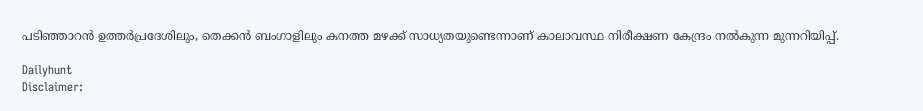പടിഞ്ഞാറന്‍ ഉത്തര്‍പ്രദേശിലും, തെക്കന്‍ ബംഗാളിലും കനത്ത മഴക്ക് സാധ്യതയുണ്ടെന്നാണ് കാലാവസ്ഥ നിരീക്ഷണ കേന്ദ്രം നല്‍കുന്ന മുന്നറിയിപ്പ്.

Dailyhunt
Disclaimer: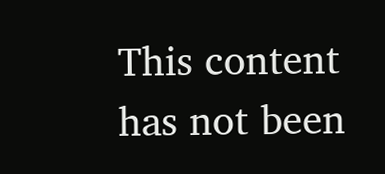This content has not been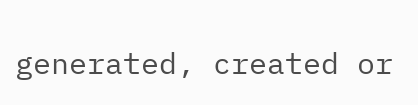generated, created or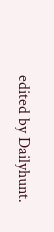edited by Dailyhunt.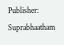Publisher: Suprabhaatham